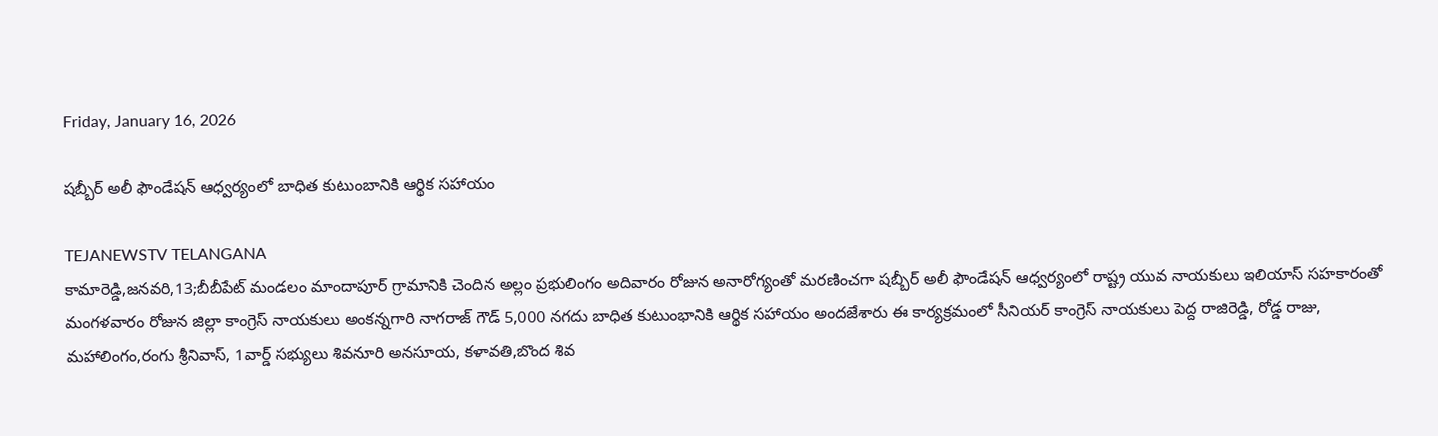Friday, January 16, 2026

షబ్బీర్ అలీ ఫౌండేషన్ ఆధ్వర్యంలో బాధిత కుటుంబానికి ఆర్థిక సహాయం

TEJANEWSTV TELANGANA
కామారెడ్డి,జనవరి,13;బీబీపేట్ మండలం మాందాపూర్ గ్రామానికి చెందిన అల్లం ప్రభులింగం అదివారం రోజున అనారోగ్యంతో మరణించగా షబ్బీర్ అలీ ఫౌండేషన్ ఆధ్వర్యంలో రాష్ట్ర యువ నాయకులు ఇలియాస్ సహకారంతో  మంగళవారం రోజున జిల్లా కాంగ్రెస్ నాయకులు అంకన్నగారి నాగరాజ్ గౌడ్ 5,000 నగదు బాధిత కుటుంభానికి ఆర్థిక సహాయం అందజేశారు ఈ కార్యక్రమంలో సీనియర్ కాంగ్రెస్ నాయకులు పెద్ద రాజిరెడ్డి, రోడ్డ రాజు, మహాలింగం,రంగు శ్రీనివాస్, 1వార్డ్ సభ్యులు శివనూరి అనసూయ, కళావతి,బొంద శివ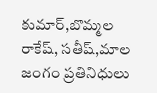కుమార్,బొమ్మల రాకేష్, సతీష్,మాల జంగం ప్రతినిధులు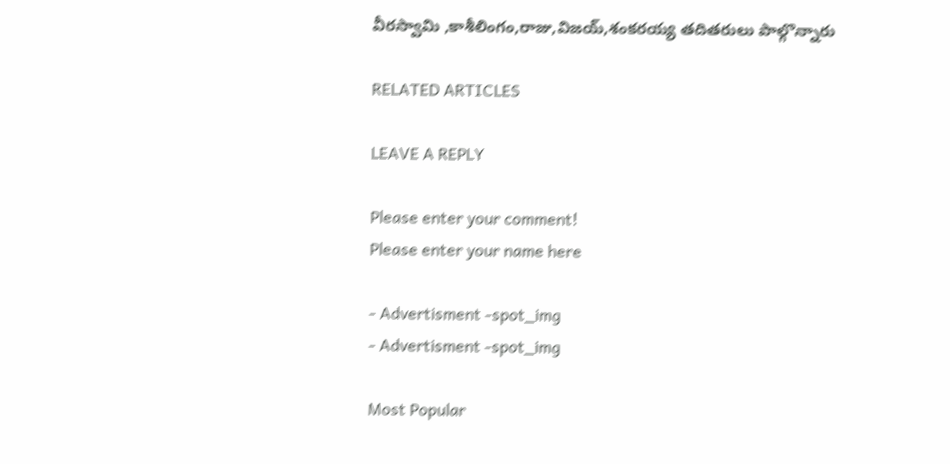వీరస్వామి ,కాశీలింగం,రాజు,విజయ్,శంకరయ్య తదితరులు పాల్గొన్నారు

RELATED ARTICLES

LEAVE A REPLY

Please enter your comment!
Please enter your name here

- Advertisment -spot_img
- Advertisment -spot_img

Most Popular